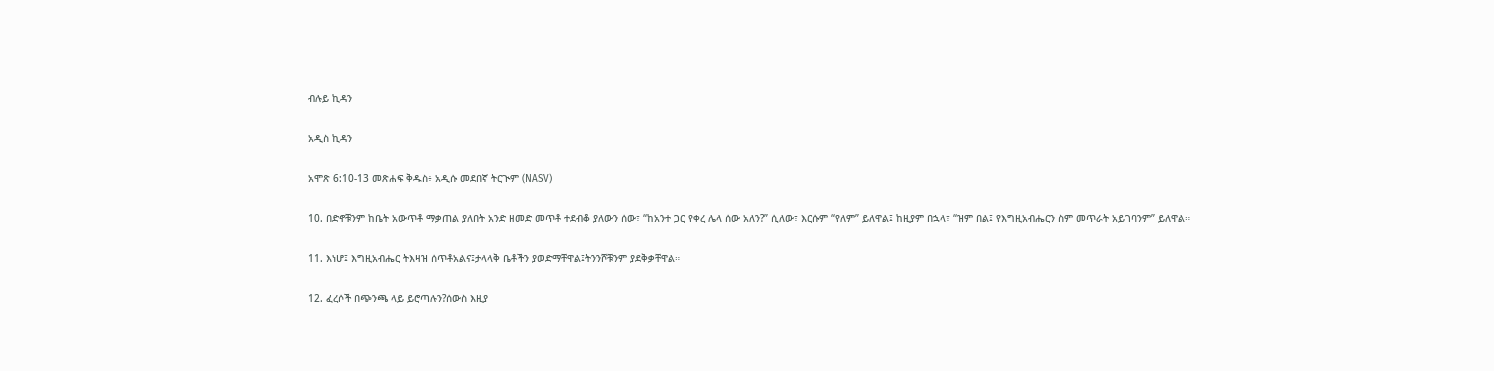ብሉይ ኪዳን

አዲስ ኪዳን

አሞጽ 6:10-13 መጽሐፍ ቅዱስ፥ አዲሱ መደበኛ ትርጒም (NASV)

10. በድኖቹንም ከቤት አውጥቶ ማቃጠል ያለበት አንድ ዘመድ መጥቶ ተደብቆ ያለውን ሰው፣ “ከአንተ ጋር የቀረ ሌላ ሰው አለን?” ሲለው፣ እርሱም “የለም” ይለዋል፤ ከዚያም በኋላ፣ “ዝም በል፤ የእግዚአብሔርን ስም መጥራት አይገባንም” ይለዋል።

11. እነሆ፤ እግዚአብሔር ትእዛዝ ሰጥቶአልና፤ታላላቅ ቤቶችን ያወድማቸዋል፤ትንንሾቹንም ያደቅቃቸዋል።

12. ፈረሶች በጭንጫ ላይ ይሮጣሉን?ሰውስ እዚያ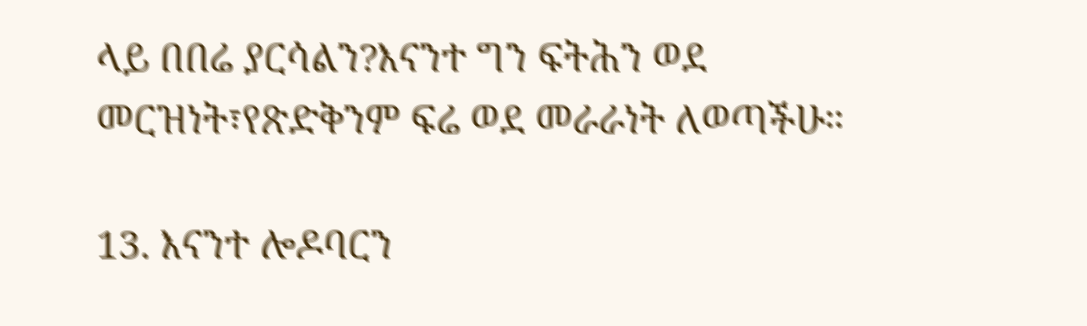ላይ በበሬ ያርሳልን?እናንተ ግን ፍትሕን ወደ መርዝነት፣የጽድቅንም ፍሬ ወደ መራራነት ለወጣችሁ።

13. እናንተ ሎዶባርን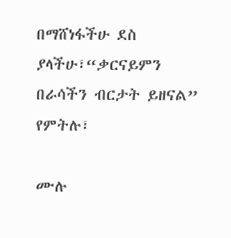በማሸነፋችሁ ደስ ያላችሁ፣“ቃርናይምን በራሳችን ብርታት ይዘናል” የምትሉ፣

ሙሉ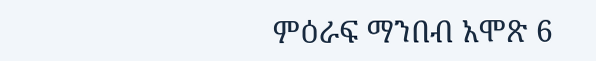ምዕራፍ ማንበብ አሞጽ 6